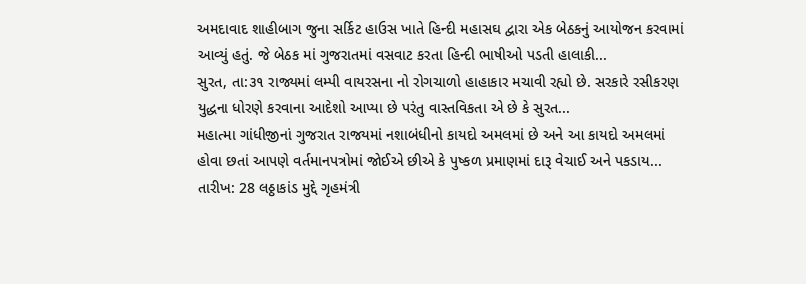અમદાવાદ શાહીબાગ જુના સર્કિટ હાઉસ ખાતે હિન્દી મહાસઘ દ્વારા એક બેઠકનું આયોજન કરવામાં આવ્યું હતું. જે બેઠક માં ગુજરાતમાં વસવાટ કરતા હિન્દી ભાષીઓ પડતી હાલાકી...
સુરત, તા:૩૧ રાજ્યમાં લમ્પી વાયરસના નો રોગચાળો હાહાકાર મચાવી રહ્યો છે. સરકારે રસીકરણ યુદ્ધના ધોરણે કરવાના આદેશો આપ્યા છે પરંતુ વાસ્તવિકતા એ છે કે સુરત...
મહાત્મા ગાંધીજીનાં ગુજરાત રાજયમાં નશાબંધીનો કાયદો અમલમાં છે અને આ કાયદો અમલમાં હોવા છતાં આપણે વર્તમાનપત્રોમાં જોઈએ છીએ કે પુષ્કળ પ્રમાણમાં દારૂ વેચાઈ અને પકડાય...
તારીખ: 28 લઠ્ઠાકાંડ મુદ્દે ગૃહમંત્રી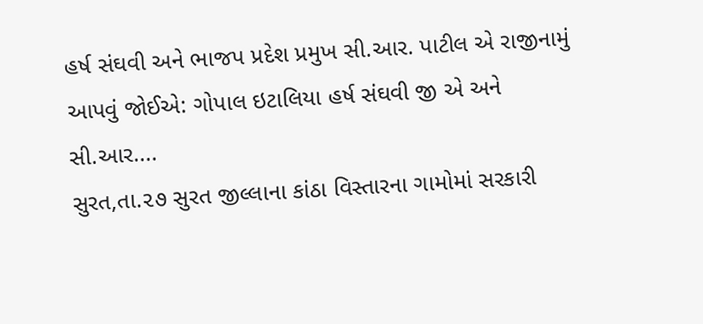હર્ષ સંઘવી અને ભાજપ પ્રદેશ પ્રમુખ સી.આર. પાટીલ એ રાજીનામું આપવું જોઈએ: ગોપાલ ઇટાલિયા હર્ષ સંઘવી જી એ અને સી.આર....
સુરત,તા.૨૭ સુરત જીલ્લાના કાંઠા વિસ્તારના ગામોમાં સરકારી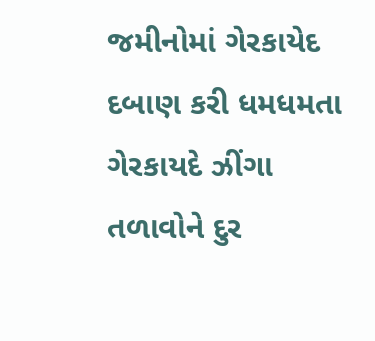જમીનોમાં ગેરકાયેદ દબાણ કરી ધમધમતા ગેરકાયદે ઝીંગા તળાવોને દુર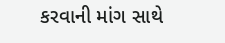કરવાની માંગ સાથે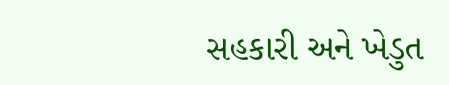સહકારી અને ખેડુત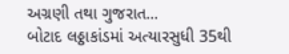અગ્રણી તથા ગુજરાત...
બોટાદ લઠ્ઠાકાંડમાં અત્યારસુધી 35થી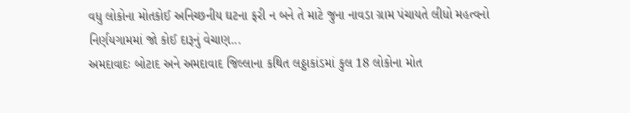વધુ લોકોના મોતકોઈ અનિચ્છનીય ઘટના ફરી ન બને તે માટે જુના નાવડા ગ્રામ પંચાયતે લીધો મહત્વનો નિર્ણયગામમાં જો કોઈ દારૂનું વેચાણ...
અમદાવાદઃ બોટાદ અને અમદાવાદ જિલ્લાના કથિત લઠ્ઠાકાંડમાં કુલ 18 લોકોના મોત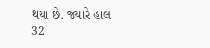થયા છે. જ્યારે હાલ 32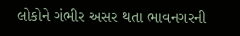લોકોને ગંભીર અસર થતા ભાવનગરની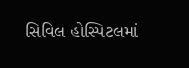સિવિલ હોસ્પિટલમાં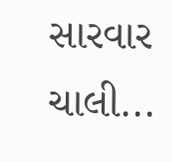સારવાર ચાલી...